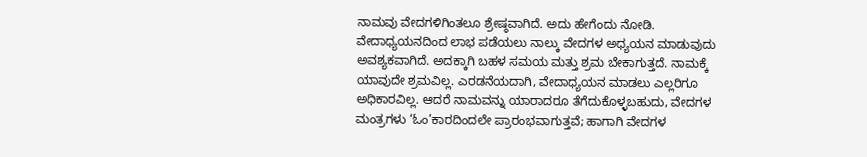ನಾಮವು ವೇದಗಳಿಗಿಂತಲೂ ಶ್ರೇಷ್ಠವಾಗಿದೆ. ಅದು ಹೇಗೆಂದು ನೋಡಿ. ವೇದಾಧ್ಯಯನದಿಂದ ಲಾಭ ಪಡೆಯಲು ನಾಲ್ಕು ವೇದಗಳ ಅಧ್ಯಯನ ಮಾಡುವುದು ಅವಶ್ಯಕವಾಗಿದೆ. ಅದಕ್ಕಾಗಿ ಬಹಳ ಸಮಯ ಮತ್ತು ಶ್ರಮ ಬೇಕಾಗುತ್ತದೆ. ನಾಮಕ್ಕೆ ಯಾವುದೇ ಶ್ರಮವಿಲ್ಲ. ಎರಡನೆಯದಾಗಿ, ವೇದಾಧ್ಯಯನ ಮಾಡಲು ಎಲ್ಲರಿಗೂ ಅಧಿಕಾರವಿಲ್ಲ. ಆದರೆ ನಾಮವನ್ನು ಯಾರಾದರೂ ತೆಗೆದುಕೊಳ್ಳಬಹುದು, ವೇದಗಳ ಮಂತ್ರಗಳು ‘ಓಂ’ಕಾರದಿಂದಲೇ ಪ್ರಾರಂಭವಾಗುತ್ತವೆ; ಹಾಗಾಗಿ ವೇದಗಳ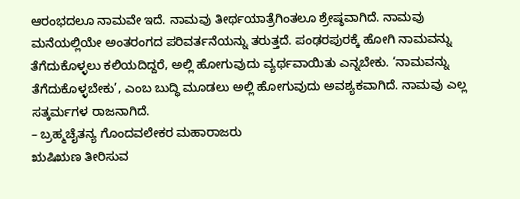ಆರಂಭದಲೂ ನಾಮವೇ ಇದೆ. ನಾಮವು ತೀರ್ಥಯಾತ್ರೆಗಿಂತಲೂ ಶ್ರೇಷ್ಠವಾಗಿದೆ. ನಾಮವು ಮನೆಯಲ್ಲಿಯೇ ಅಂತರಂಗದ ಪರಿವರ್ತನೆಯನ್ನು ತರುತ್ತದೆ. ಪಂಢರಪುರಕ್ಕೆ ಹೋಗಿ ನಾಮವನ್ನು ತೆಗೆದುಕೊಳ್ಳಲು ಕಲಿಯದಿದ್ದರೆ, ಅಲ್ಲಿ ಹೋಗುವುದು ವ್ಯರ್ಥವಾಯಿತು ಎನ್ನಬೇಕು. ‘ನಾಮವನ್ನು ತೆಗೆದುಕೊಳ್ಳಬೇಕು’, ಎಂಬ ಬುದ್ಧಿ ಮೂಡಲು ಅಲ್ಲಿ ಹೋಗುವುದು ಅವಶ್ಯಕವಾಗಿದೆ. ನಾಮವು ಎಲ್ಲ ಸತ್ಕರ್ಮಗಳ ರಾಜನಾಗಿದೆ.
– ಬ್ರಹ್ಮಚೈತನ್ಯ ಗೊಂದವಲೇಕರ ಮಹಾರಾಜರು
ಋಷಿಋಣ ತೀರಿಸುವ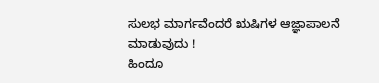ಸುಲಭ ಮಾರ್ಗವೆಂದರೆ ಋಷಿಗಳ ಆಜ್ಞಾಪಾಲನೆ ಮಾಡುವುದು !
ಹಿಂದೂ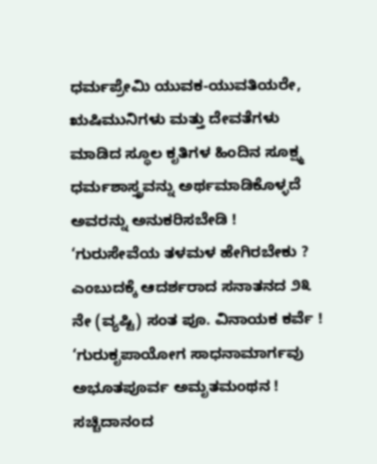ಧರ್ಮಪ್ರೇಮಿ ಯುವಕ-ಯುವತಿಯರೇ, ಋಷಿಮುನಿಗಳು ಮತ್ತು ದೇವತೆಗಳು ಮಾಡಿದ ಸ್ಥೂಲ ಕೃತಿಗಳ ಹಿಂದಿನ ಸೂಕ್ಷ್ಮ ಧರ್ಮಶಾಸ್ತ್ರವನ್ನು ಅರ್ಥಮಾಡಿಕೊಳ್ಳದೆ ಅವರನ್ನು ಅನುಕರಿಸಬೇಡಿ !
‘ಗುರುಸೇವೆಯ ತಳಮಳ ಹೇಗಿರಬೇಕು ? ಎಂಬುದಕ್ಕೆ ಆದರ್ಶರಾದ ಸನಾತನದ ೨೩ ನೇ (ವ್ಯಷ್ಟಿ) ಸಂತ ಪೂ. ವಿನಾಯಕ ಕರ್ವೆ !
‘ಗುರುಕೃಪಾಯೋಗ ಸಾಧನಾಮಾರ್ಗವು ಅಭೂತಪೂರ್ವ ಅಮೃತಮಂಥನ !
ಸಚ್ಚಿದಾನಂದ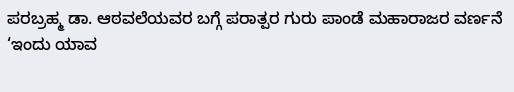ಪರಬ್ರಹ್ಮ ಡಾ. ಆಠವಲೆಯವರ ಬಗ್ಗೆ ಪರಾತ್ಪರ ಗುರು ಪಾಂಡೆ ಮಹಾರಾಜರ ವರ್ಣನೆ
‘ಇಂದು ಯಾವ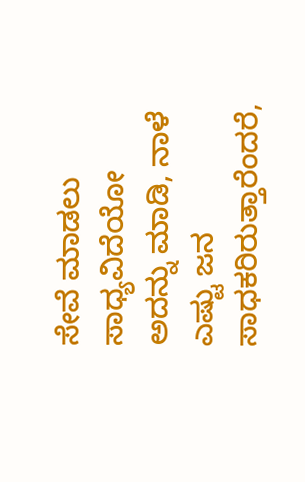ಸೇವೆ ಮಾಡಲು ಸಾಧ್ಯವಿದೆಯೋ ಅದನ್ನು ಮಾಡಿ, ನಾಳೆ ಎಷ್ಟು ಜನ ಸಾಧಕರಿರುತ್ತಾರೆಂದರೆ,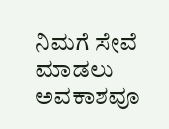ನಿಮಗೆ ಸೇವೆ ಮಾಡಲು ಅವಕಾಶವೂ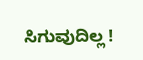ಸಿಗುವುದಿಲ್ಲ !